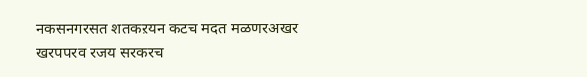नकसनगरसत शतकऱयन कटच मदत मळणरअखर खरपपरव रजय सरकरच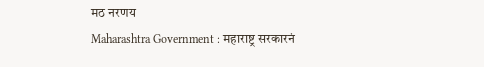मठ नरणय
Maharashtra Government : महाराष्ट्र सरकारनं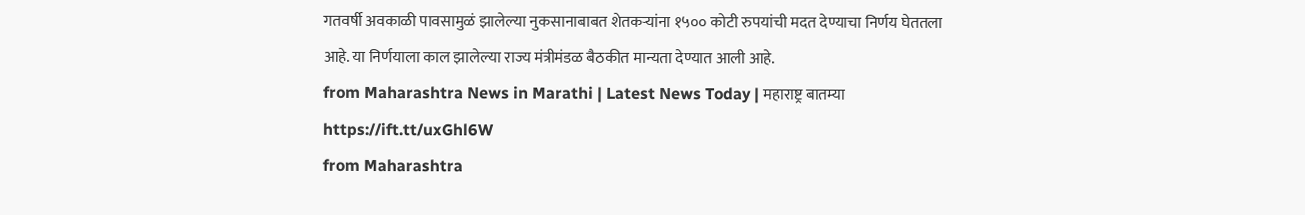गतवर्षी अवकाळी पावसामुळं झालेल्या नुकसानाबाबत शेतकऱ्यांना १५०० कोटी रुपयांची मदत देण्याचा निर्णय घेततला आहे. या निर्णयाला काल झालेल्या राज्य मंत्रीमंडळ बैठकीत मान्यता देण्यात आली आहे.
from Maharashtra News in Marathi | Latest News Today | महाराष्ट्र बातम्या https://ift.tt/uxGhl6W
from Maharashtra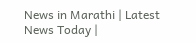News in Marathi | Latest News Today |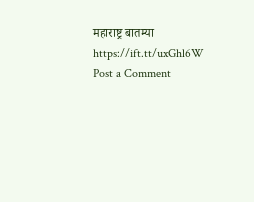महाराष्ट्र बातम्या https://ift.tt/uxGhl6W
Post a Comment